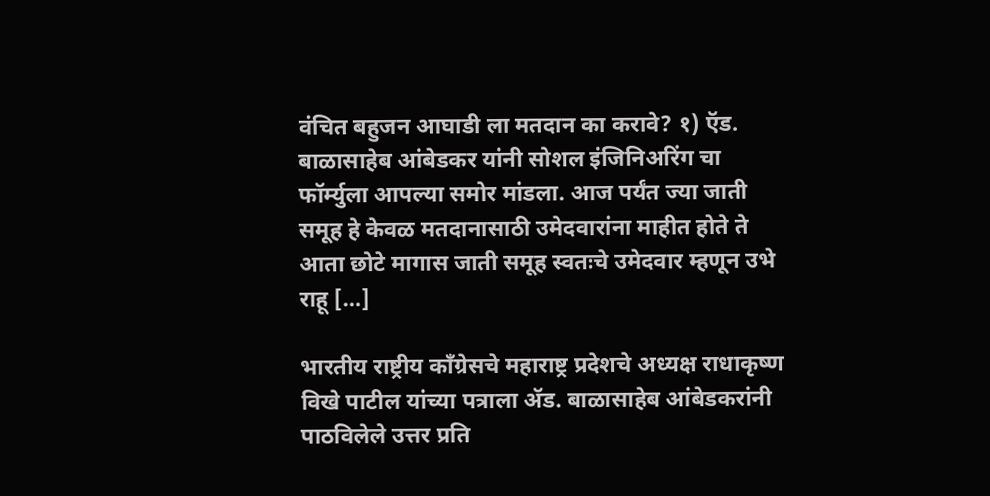वंचित बहुजन आघाडी ला मतदान का करावे? १) ऍड. बाळासाहेब आंबेडकर यांनी सोशल इंजिनिअरिंग चा फॉर्म्युला आपल्या समोर मांडला. आज पर्यंत ज्या जाती समूह हे केवळ मतदानासाठी उमेदवारांना माहीत होते ते आता छोटे मागास जाती समूह स्वतःचे उमेदवार म्हणून उभे राहू […]

भारतीय राष्ट्रीय कॉंग्रेसचे महाराष्ट्र प्रदेशचे अध्यक्ष राधाकृष्ण विखे पाटील यांच्या पत्राला ॲड. बाळासाहेब आंबेडकरांनी पाठविलेले उत्तर प्रति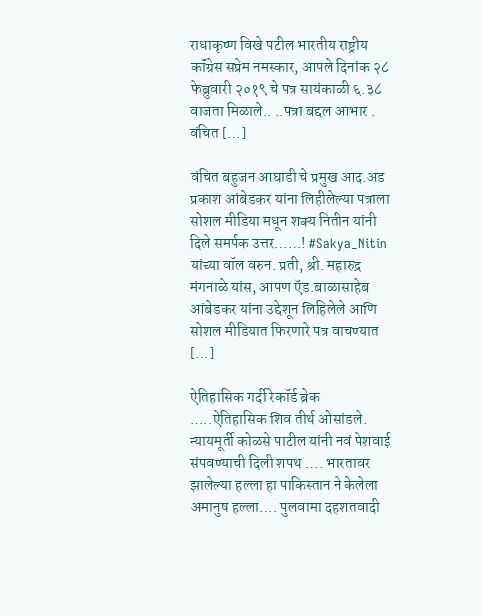राधाकृष्ण विखे पटील भारतीय राष्ट्रीय कॉंग्रेस सप्रेम नमस्कार, आपले दिनांक २८ फेब्रुवारी २०१९ चे पत्र सायंकाळी ६.३८ वाजता मिळाले.. ..पत्रा बद्दल आभार . वंचित […]

वंचित बहुजन आघाडी चे प्रमुख आद.अड प्रकाश आंबेडकर यांना लिहीलेल्या पत्राला सोशल मीडिया मधून शक्य नितीन यांनी दिले समर्पक उत्तर……! #Sakya_Nitin यांच्या वॉल वरुन. प्रती, श्री. महारुद्र मंगनाळे यांस, आपण ऍड.बाळासाहेब आंबेडकर यांना उद्देशून लिहिलेले आणि सोशल मीडियात फिरणारे पत्र वाचण्यात […]

ऐतिहासिक गर्दी रेकॉर्ड ब्रेक …..ऐतिहासिक शिव तीर्थ ओसांडले. न्यायमूर्ती कोळसे पाटील यांनी नवं पेशवाई संपवण्याची दिली शपथ …. भारतावर झालेल्या हल्ला हा पाकिस्तान ने केलेला अमानुष हल्ला…. पुलवामा दहशतवादी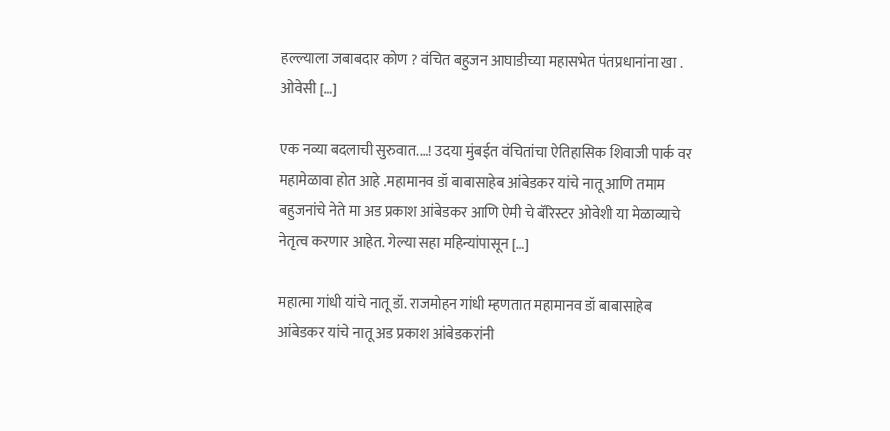हल्ल्याला जबाबदार कोण ? वंचित बहुजन आघाडीच्या महासभेत पंतप्रधानांना खा . ओवेसी […]

एक नव्या बदलाची सुरुवात.…! उदया मुंबईत वंचितांचा ऐतिहासिक शिवाजी पार्क वर महामेळावा होत आहे .महामानव डॉ बाबासाहेब आंबेडकर यांचे नातू आणि तमाम बहुजनांचे नेते मा अड प्रकाश आंबेडकर आणि ऐमी चे बॅरिस्टर ओवेशी या मेळाव्याचे नेतृत्व करणार आहेत. गेल्या सहा महिन्यांपासून […]

महात्मा गांधी यांचे नातू डॉ. राजमोहन गांधी म्हणतात महामानव डॉ बाबासाहेब आंबेडकर यांचे नातू अड प्रकाश आंबेडकरांनी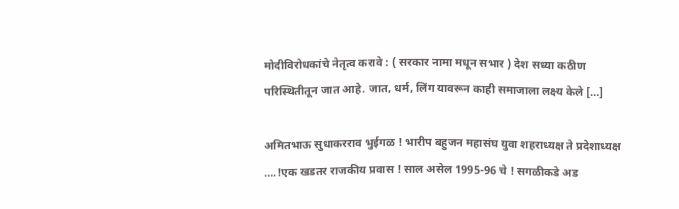मोदीविरोधकांचे नेतृत्व करावे : ( सरकार नामा मधून सभार ) देश सध्या कठीण परिस्थितीतून जात आहे. जात, धर्म, लिंग यावरून काही समाजाला लक्ष्य केले […]

अमितभाऊ सुधाकरराव भुईगळ ! भारीप बहुजन महासंघ युवा शहराध्यक्ष ते प्रदेशाध्यक्ष ….!एक खडतर राजकीय प्रवास ! साल असेल 1995-96 चे ! सगळीकडे अड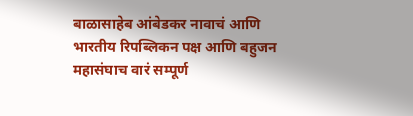बाळासाहेब आंबेडकर नावाचं आणि भारतीय रिपब्लिकन पक्ष आणि बहुजन महासंघाच वारं सम्पूर्ण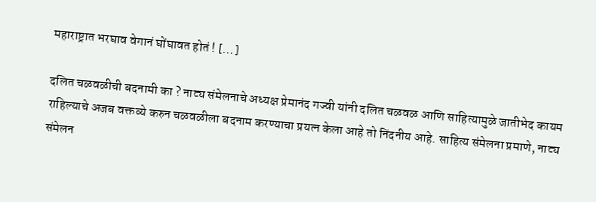महाराष्ट्रात भरघाव वेगानं घोंघावत होतं ! […]

दलित चळवळीची बदनामी का ? नाट्य संमेलनाचे अध्यक्ष प्रेमानंद गज्वी यांनी दलित चळवळ आणि साहित्यामुळे जातीभेद कायम राहिल्याचे अजब वक्तव्ये करुन चळवळीला बदनाम करण्याचा प्रयत्न केला आहे तो निंदनीय आहे. साहित्य संमेलना प्रमाणे, नाट्य संमेलन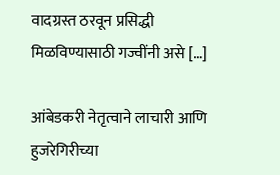वादग्रस्त ठरवून प्रसिद्धी मिळविण्यासाठी गज्वींनी असे […]

आंबेडकरी नेतृत्वाने लाचारी आणि हुजरेगिरीच्या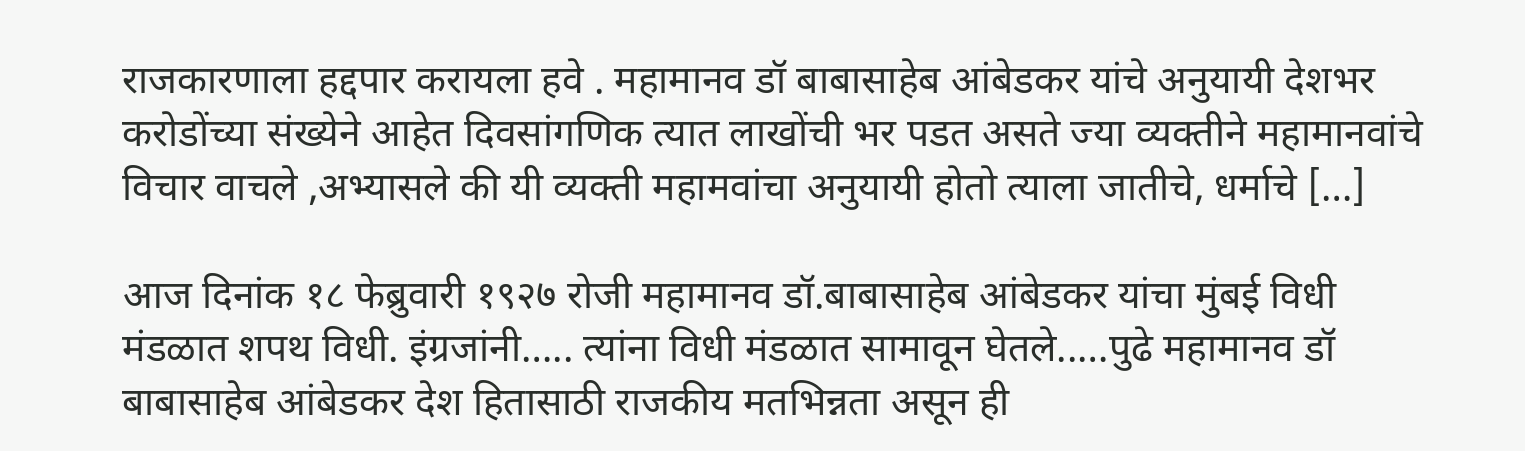राजकारणाला हद्दपार करायला हवे . महामानव डॉ बाबासाहेब आंबेडकर यांचे अनुयायी देशभर करोडोंच्या संख्येने आहेत दिवसांगणिक त्यात लाखोंची भर पडत असते ज्या व्यक्तीने महामानवांचे विचार वाचले ,अभ्यासले की यी व्यक्ती महामवांचा अनुयायी होतो त्याला जातीचे, धर्माचे […]

आज दिनांक १८ फेब्रुवारी १९२७ रोजी महामानव डॉ.बाबासाहेब आंबेडकर यांचा मुंबई विधी मंडळात शपथ विधी. इंग्रजांनी….. त्यांना विधी मंडळात सामावून घेतले..…पुढे महामानव डॉ बाबासाहेब आंबेडकर देश हितासाठी राजकीय मतभिन्नता असून ही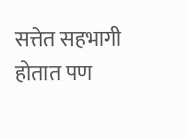सत्तेत सहभागी होतात पण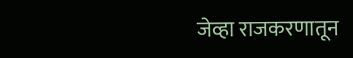जेव्हा राजकरणातून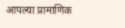आपल्या प्रामाणिक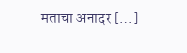मताचा अनादर […]